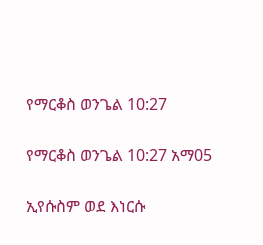የማርቆስ ወንጌል 10:27

የማርቆስ ወንጌል 10:27 አማ05

ኢየሱስም ወደ እነርሱ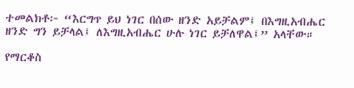ተመልክቶ፦ “እርግጥ ይህ ነገር በሰው ዘንድ አይቻልም፤ በእግዚአብሔር ዘንድ ግን ይቻላል፤ ለእግዚአብሔር ሁሉ ነገር ይቻለዋል፤” አላቸው።

የማርቆስ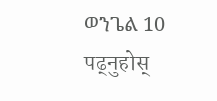ወንጌል 10 पढ्नुहोस्